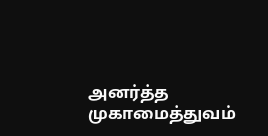அனர்த்த முகாமைத்துவம்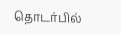தொடர்பில்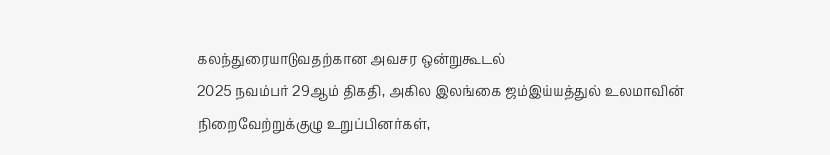கலந்துரையாடுவதற்கான அவசர ஒன்றுகூடல்
2025 நவம்பர் 29ஆம் திகதி, அகில இலங்கை ஜம்இய்யத்துல் உலமாவின் நிறைவேற்றுக்குழு உறுப்பினர்கள்,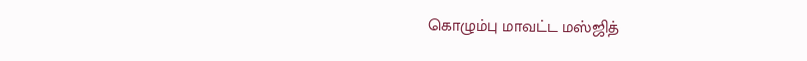கொழும்பு மாவட்ட மஸ்ஜித்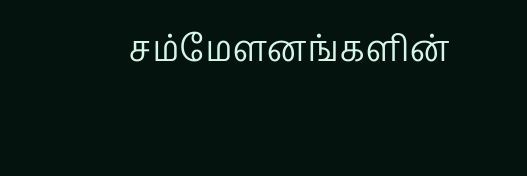சம்மேளனங்களின்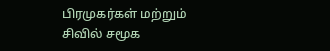பிரமுகர்கள் மற்றும் சிவில் சமூக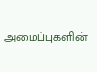அமைப்புகளின்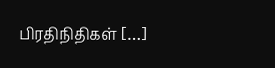பிரதிநிதிகள் […]